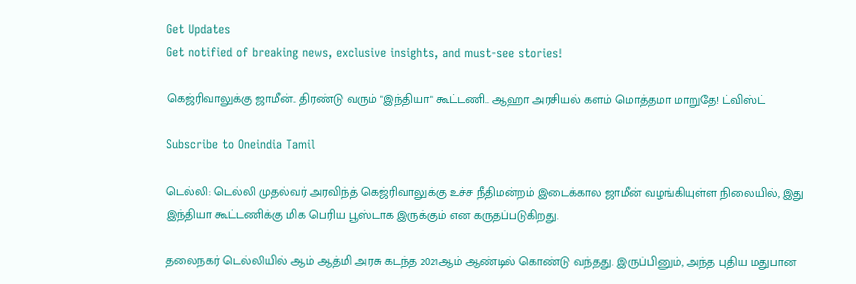Get Updates
Get notified of breaking news, exclusive insights, and must-see stories!

கெஜ்ரிவாலுக்கு ஜாமீன்.. திரண்டு வரும் "இந்தியா" கூட்டணி.. ஆஹா அரசியல் களம் மொத்தமா மாறுதே! ட்விஸ்ட்

Subscribe to Oneindia Tamil

டெல்லி: டெல்லி முதல்வர் அரவிந்த் கெஜ்ரிவாலுக்கு உச்ச நீதிமன்றம் இடைக்கால ஜாமீன் வழங்கியுள்ள நிலையில், இது இந்தியா கூட்டணிக்கு மிக பெரிய பூஸ்டாக இருக்கும் என கருதப்படுகிறது.

தலைநகர் டெல்லியில் ஆம் ஆத்மி அரசு கடந்த 2021ஆம் ஆண்டில் கொண்டு வந்தது. இருப்பினும், அந்த புதிய மதுபான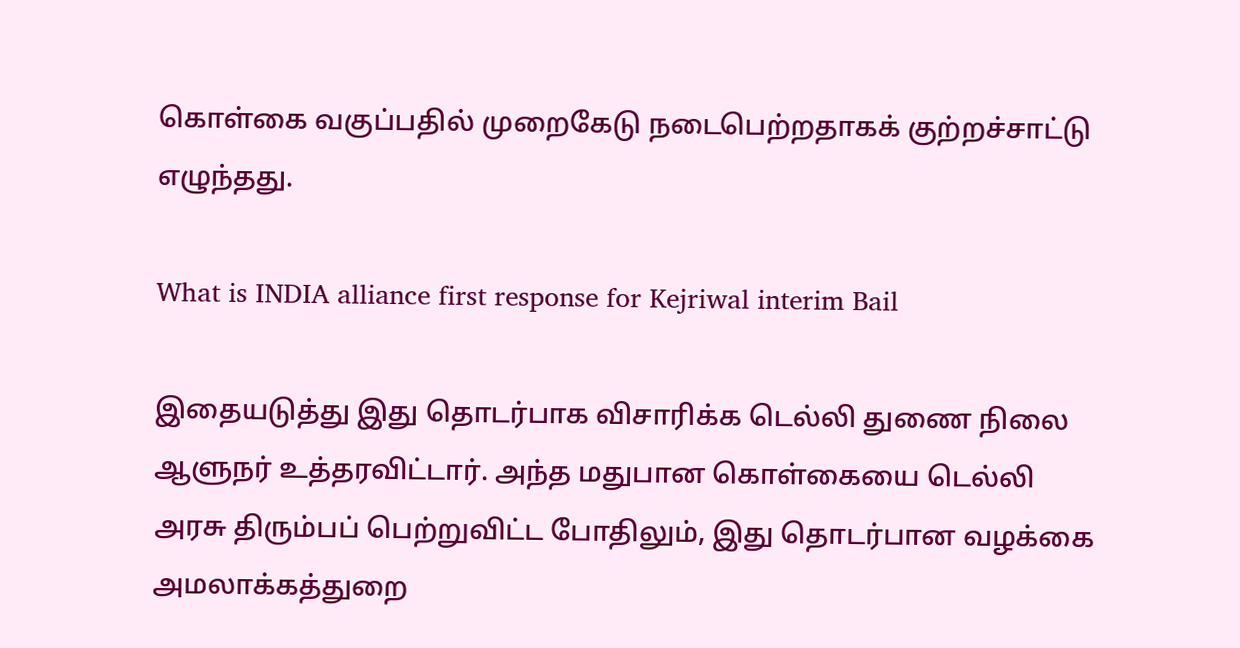கொள்கை வகுப்பதில் முறைகேடு நடைபெற்றதாகக் குற்றச்சாட்டு எழுந்தது.

What is INDIA alliance first response for Kejriwal interim Bail

இதையடுத்து இது தொடர்பாக விசாரிக்க டெல்லி துணை நிலை ஆளுநர் உத்தரவிட்டார். அந்த மதுபான கொள்கையை டெல்லி அரசு திரும்பப் பெற்றுவிட்ட போதிலும், இது தொடர்பான வழக்கை அமலாக்கத்துறை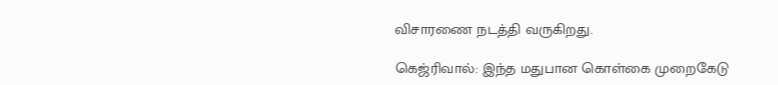விசாரணை நடத்தி வருகிறது.

கெஜ்ரிவால்: இந்த மதுபான கொள்கை முறைகேடு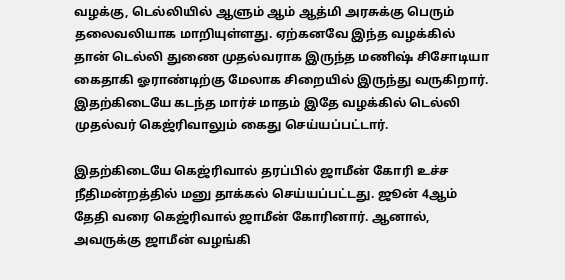வழக்கு, டெல்லியில் ஆளும் ஆம் ஆத்மி அரசுக்கு பெரும் தலைவலியாக மாறியுள்ளது. ஏற்கனவே இந்த வழக்கில் தான் டெல்லி துணை முதல்வராக இருந்த மணிஷ் சிசோடியா கைதாகி ஓராண்டிற்கு மேலாக சிறையில் இருந்து வருகிறார். இதற்கிடையே கடந்த மார்ச் மாதம் இதே வழக்கில் டெல்லி முதல்வர் கெஜ்ரிவாலும் கைது செய்யப்பட்டார்.

இதற்கிடையே கெஜ்ரிவால் தரப்பில் ஜாமீன் கோரி உச்ச நீதிமன்றத்தில் மனு தாக்கல் செய்யப்பட்டது. ஜூன் 4ஆம் தேதி வரை கெஜ்ரிவால் ஜாமீன் கோரினார். ஆனால், அவருக்கு ஜாமீன் வழங்கி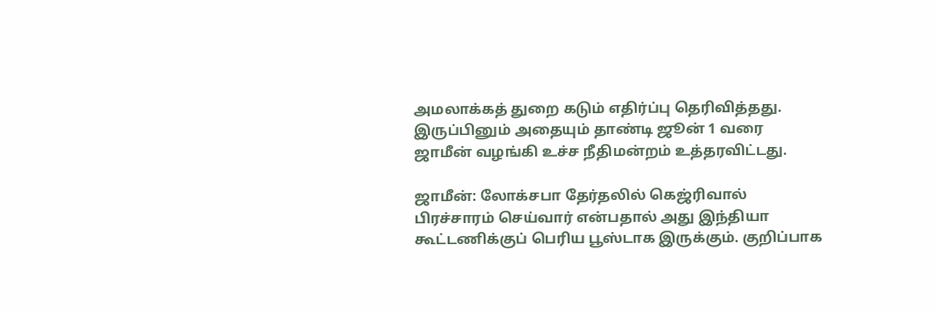அமலாக்கத் துறை கடும் எதிர்ப்பு தெரிவித்தது. இருப்பினும் அதையும் தாண்டி ஜூன் 1 வரை ஜாமீன் வழங்கி உச்ச நீதிமன்றம் உத்தரவிட்டது.

ஜாமீன்: லோக்சபா தேர்தலில் கெஜ்ரிவால் பிரச்சாரம் செய்வார் என்பதால் அது இந்தியா கூட்டணிக்குப் பெரிய பூஸ்டாக இருக்கும். குறிப்பாக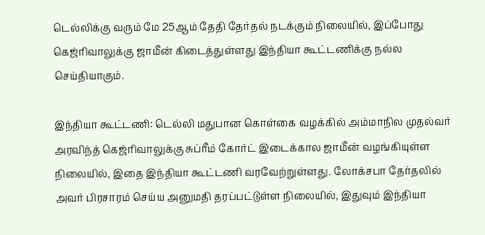டெல்லிக்கு வரும் மே 25ஆம் தேதி தேர்தல் நடக்கும் நிலையில், இப்போது கெஜ்ரிவாலுக்கு ஜாமீன் கிடைத்துள்ளது இந்தியா கூட்டணிக்கு நல்ல செய்தியாகும்.

இந்தியா கூட்டணி: டெல்லி மதுபான கொள்கை வழக்கில் அம்மாநில முதல்வர் அரவிந்த் கெஜ்ரிவாலுக்கு சுப்ரீம் கோர்ட் இடைக்கால ஜாமீன் வழங்கியுள்ள நிலையில், இதை இந்தியா கூட்டணி வரவேற்றுள்ளது. லோக்சபா தேர்தலில் அவர் பிரசாரம் செய்ய அனுமதி தரப்பட்டுள்ள நிலையில், இதுவும் இந்தியா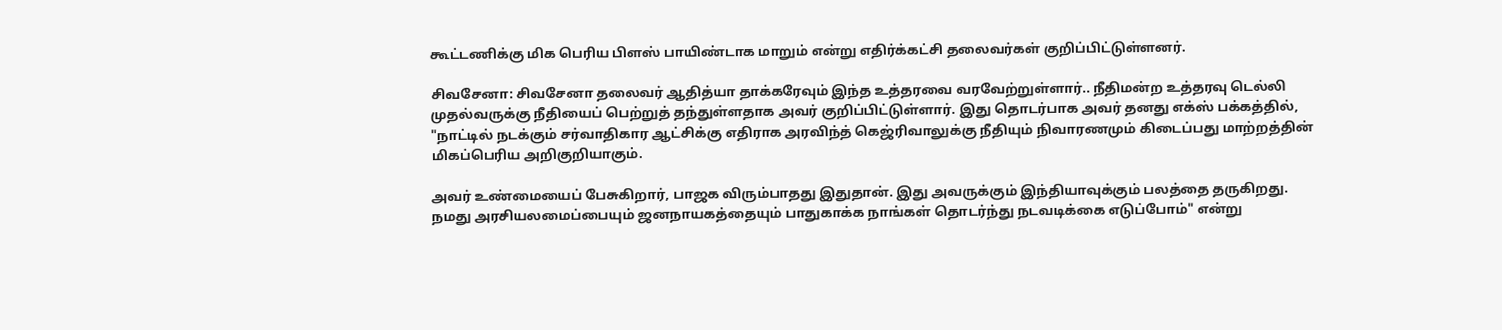கூட்டணிக்கு மிக பெரிய பிளஸ் பாயிண்டாக மாறும் என்று எதிர்க்கட்சி தலைவர்கள் குறிப்பிட்டுள்ளனர்.

சிவசேனா: சிவசேனா தலைவர் ஆதித்யா தாக்கரேவும் இந்த உத்தரவை வரவேற்றுள்ளார்.. நீதிமன்ற உத்தரவு டெல்லி முதல்வருக்கு நீதியைப் பெற்றுத் தந்துள்ளதாக அவர் குறிப்பிட்டுள்ளார். இது தொடர்பாக அவர் தனது எக்ஸ் பக்கத்தில், "நாட்டில் நடக்கும் சர்வாதிகார ஆட்சிக்கு எதிராக அரவிந்த் கெஜ்ரிவாலுக்கு நீதியும் நிவாரணமும் கிடைப்பது மாற்றத்தின் மிகப்பெரிய அறிகுறியாகும்.

அவர் உண்மையைப் பேசுகிறார், பாஜக விரும்பாதது இதுதான். இது அவருக்கும் இந்தியாவுக்கும் பலத்தை தருகிறது. நமது அரசியலமைப்பையும் ஜனநாயகத்தையும் பாதுகாக்க நாங்கள் தொடர்ந்து நடவடிக்கை எடுப்போம்" என்று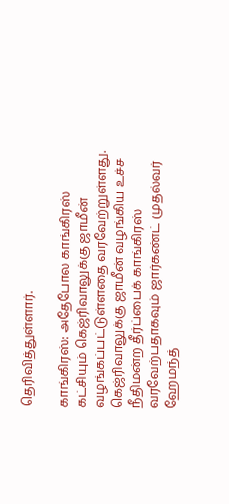தெரிவித்துள்ளார்.

காங்கிரஸ்: அதேபோல காங்கிரஸ் கட்சியும் கெஜ்ரிவாலுக்கு ஜாமீன் வழங்கப்பட்டுள்ளதை வரவேற்றுள்ளது. கெஜ்ரிவாலுக்கு ஜாமீன் வழங்கிய உச்ச நீதிமன்ற தீர்ப்பைக் காங்கிரஸ் வரவேற்பதாகவும் ஜார்கண்ட் முதல்வர் ஹேமந்த்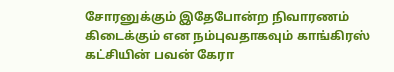சோரனுக்கும் இதேபோன்ற நிவாரணம் கிடைக்கும் என நம்புவதாகவும் காங்கிரஸ் கட்சியின் பவன் கேரா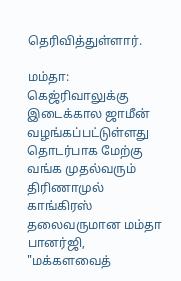தெரிவித்துள்ளார்.

மம்தா: கெஜ்ரிவாலுக்கு இடைக்கால ஜாமீன் வழங்கப்பட்டுள்ளது தொடர்பாக மேற்கு வங்க முதல்வரும் திரிணாமுல் காங்கிரஸ் தலைவருமான மம்தா பானர்ஜி, "மக்களவைத்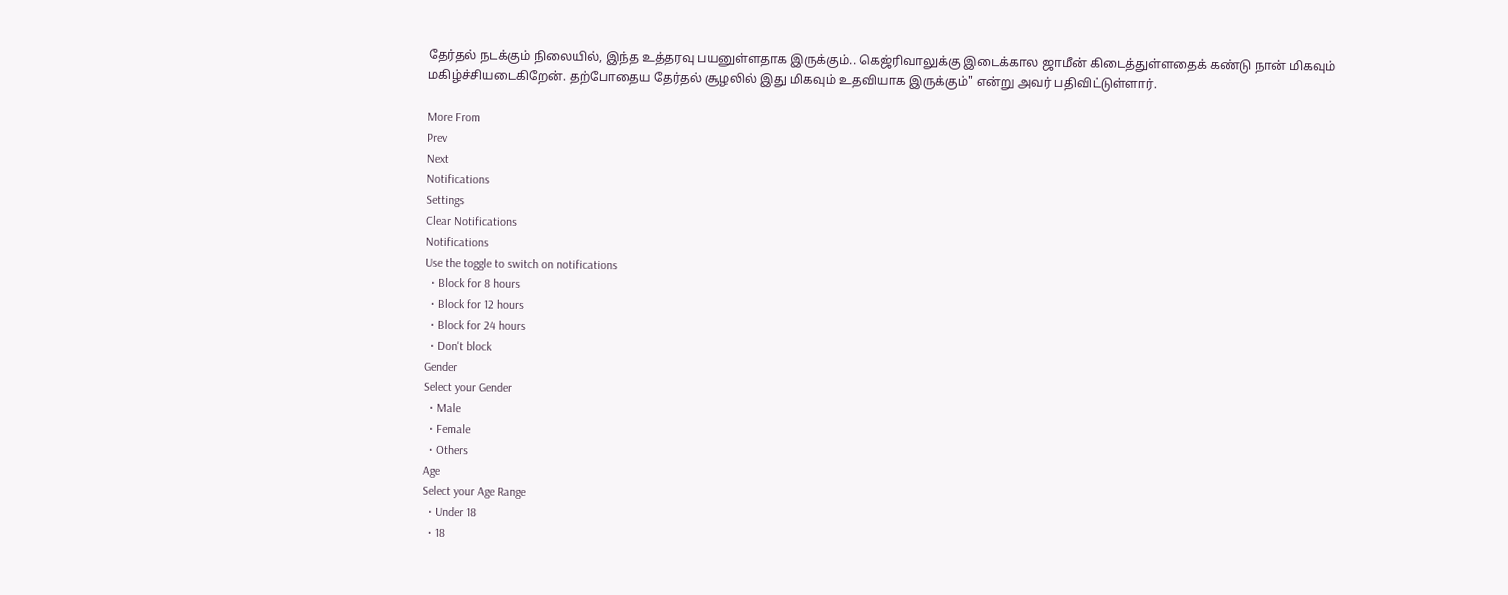தேர்தல் நடக்கும் நிலையில், இந்த உத்தரவு பயனுள்ளதாக இருக்கும்.. கெஜ்ரிவாலுக்கு இடைக்கால ஜாமீன் கிடைத்துள்ளதைக் கண்டு நான் மிகவும் மகிழ்ச்சியடைகிறேன். தற்போதைய தேர்தல் சூழலில் இது மிகவும் உதவியாக இருக்கும்" என்று அவர் பதிவிட்டுள்ளார்.

More From
Prev
Next
Notifications
Settings
Clear Notifications
Notifications
Use the toggle to switch on notifications
  • Block for 8 hours
  • Block for 12 hours
  • Block for 24 hours
  • Don't block
Gender
Select your Gender
  • Male
  • Female
  • Others
Age
Select your Age Range
  • Under 18
  • 18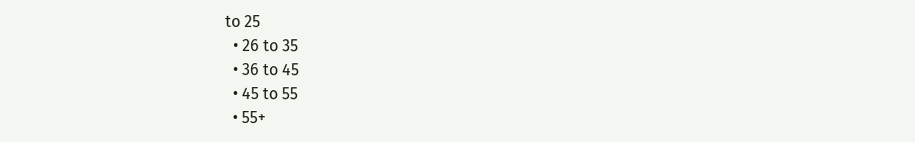to 25
  • 26 to 35
  • 36 to 45
  • 45 to 55
  • 55+